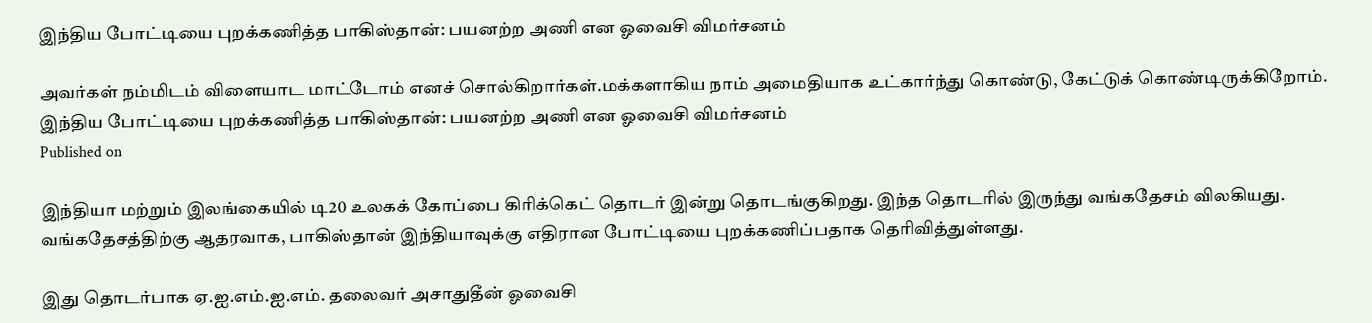இந்திய போட்டியை புறக்கணித்த பாகிஸ்தான்: பயனற்ற அணி என ஓவைசி விமர்சனம்

அவர்கள் நம்மிடம் விளையாட மாட்டோம் எனச் சொல்கிறார்கள்.மக்களாகிய நாம் அமைதியாக உட்கார்ந்து கொண்டு, கேட்டுக் கொண்டிருக்கிறோம்.
இந்திய போட்டியை புறக்கணித்த பாகிஸ்தான்: பயனற்ற அணி என ஓவைசி விமர்சனம்
Published on

இந்தியா மற்றும் இலங்கையில் டி20 உலகக் கோப்பை கிரிக்கெட் தொடர் இன்று தொடங்குகிறது. இந்த தொடரில் இருந்து வங்கதேசம் விலகியது. வங்கதேசத்திற்கு ஆதரவாக, பாகிஸ்தான் இந்தியாவுக்கு எதிரான போட்டியை புறக்கணிப்பதாக தெரிவித்துள்ளது.

இது தொடர்பாக ஏ.ஐ.எம்.ஐ.எம். தலைவர் அசாதுதீன் ஓவைசி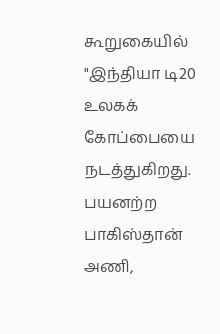கூறுகையில் "இந்தியா டி20 உலகக் கோப்பையை நடத்துகிறது. பயனற்ற பாகிஸ்தான் அணி,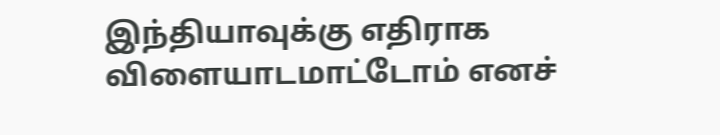இந்தியாவுக்கு எதிராக விளையாடமாட்டோம் எனச்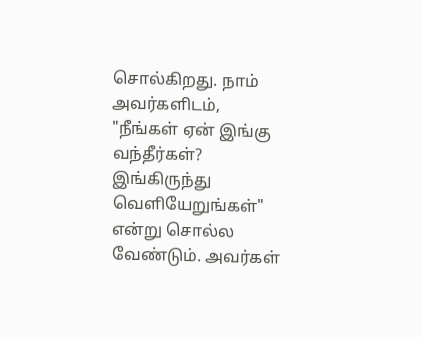சொல்கிறது. நாம் அவர்களிடம், "நீங்கள் ஏன் இங்கு வந்தீர்கள்? இங்கிருந்து வெளியேறுங்கள்" என்று சொல்ல வேண்டும். அவர்கள்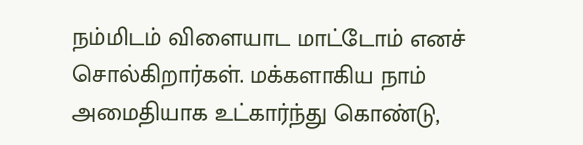நம்மிடம் விளையாட மாட்டோம் எனச் சொல்கிறார்கள். மக்களாகிய நாம் அமைதியாக உட்கார்ந்து கொண்டு,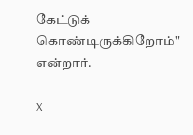கேட்டுக் கொண்டிருக்கிறோம்" என்றார்.

X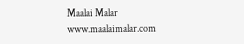Maalai Malar
www.maalaimalar.com